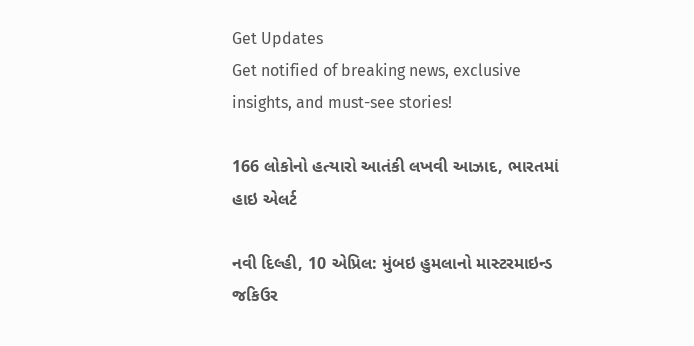Get Updates
Get notified of breaking news, exclusive insights, and must-see stories!

166 લોકોનો હત્યારો આતંકી લખવી આઝાદ, ભારતમાં હાઇ એલર્ટ

નવી દિલ્હી, 10 એપ્રિલ: મુંબઇ હુમલાનો માસ્ટરમાઇન્ડ જકિઉર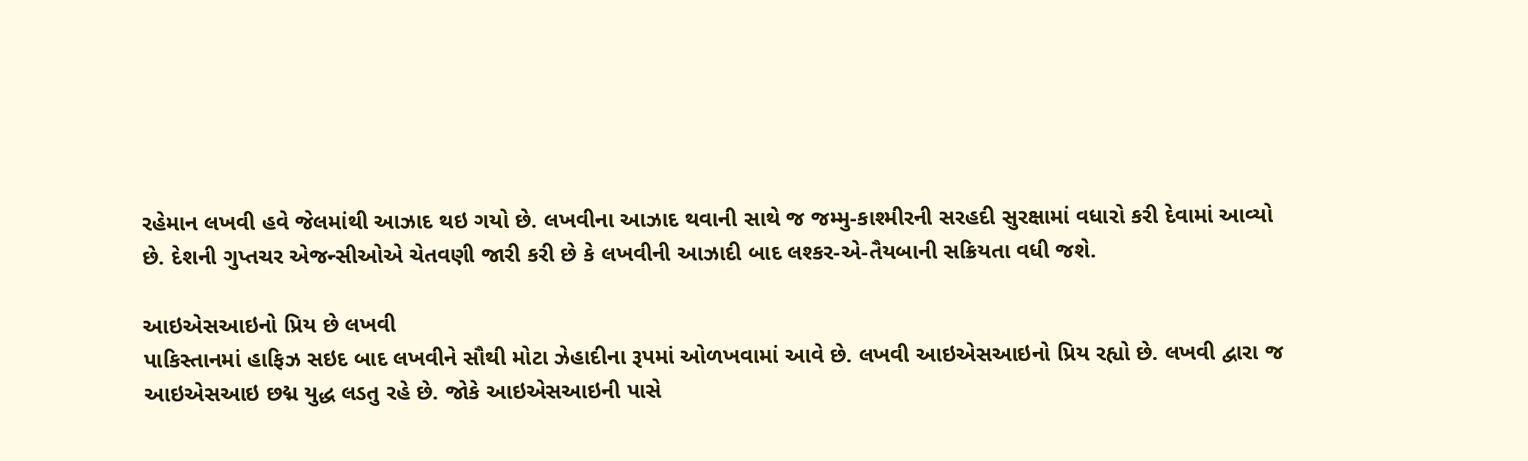રહેમાન લખવી હવે જેલમાંથી આઝાદ થઇ ગયો છે. લખવીના આઝાદ થવાની સાથે જ જમ્મુ-કાશ્મીરની સરહદી સુરક્ષામાં વધારો કરી દેવામાં આવ્યો છે. દેશની ગુપ્તચર એજન્સીઓએ ચેતવણી જારી કરી છે કે લખવીની આઝાદી બાદ લશ્કર-એ-તૈયબાની સક્રિયતા વધી જશે.

આઇએસઆઇનો પ્રિય છે લખવી
પાકિસ્તાનમાં હાફિઝ સઇદ બાદ લખવીને સૌથી મોટા ઝેહાદીના રૂપમાં ઓળખવામાં આવે છે. લખવી આઇએસઆઇનો પ્રિય રહ્યો છે. લખવી દ્વારા જ આઇએસઆઇ છદ્મ યુદ્ધ લડતુ રહે છે. જોકે આઇએસઆઇની પાસે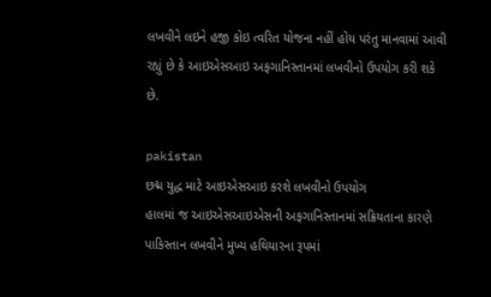લખવીને લઇને હજી કોઇ ત્વરિત યોજના નહીં હોય પરંતુ માનવામાં આવી રહ્યું છે કે આઇએસઆઇ અફગાનિસ્તાનમાં લખવીનો ઉપયોગ કરી શકે છે.

pakistan
છદ્મ યુદ્ધ માટે આઇએસઆઇ કરશે લખવીનો ઉપયોગ
હાલમાં જ આઇએસઆઇએસની અફગાનિસ્તાનમાં સક્રિયતાના કારણે પાકિસ્તાન લખવીને મુખ્ય હથિયારના રૂપમાં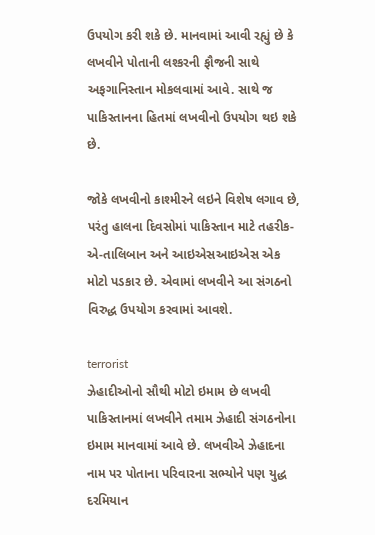ઉપયોગ કરી શકે છે. માનવામાં આવી રહ્યું છે કે લખવીને પોતાની લશ્કરની ફૌજની સાથે અફગાનિસ્તાન મોકલવામાં આવે. સાથે જ પાકિસ્તાનના હિતમાં લખવીનો ઉપયોગ થઇ શકે છે.

જોકે લખવીનો કાશ્મીરને લઇને વિશેષ લગાવ છે, પરંતુ હાલના દિવસોમાં પાકિસ્તાન માટે તહરીક-એ-તાલિબાન અને આઇએસઆઇએસ એક મોટો પડકાર છે. એવામાં લખવીને આ સંગઠનો વિરુદ્ધ ઉપયોગ કરવામાં આવશે.

terrorist
ઝેહાદીઓનો સૌથી મોટો ઇમામ છે લખવી
પાકિસ્તાનમાં લખવીને તમામ ઝેહાદી સંગઠનોના ઇમામ માનવામાં આવે છે. લખવીએ ઝેહાદના નામ પર પોતાના પરિવારના સભ્યોને પણ યુદ્ધ દરમિયાન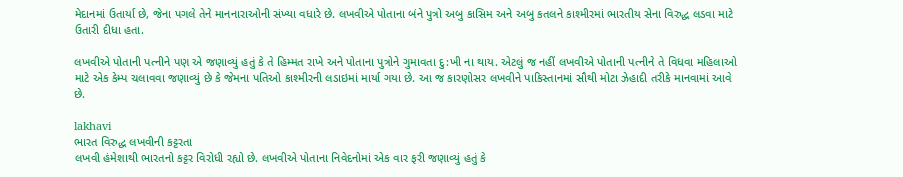મેદાનમાં ઉતાર્યા છે, જેના પગલે તેને માનનારાઓની સંખ્યા વધારે છે. લખવીએ પોતાના બંને પુત્રો અબુ કાસિમ અને અબુ કતલને કાશ્મીરમાં ભારતીય સેના વિરુદ્ધ લડવા માટે ઉતારી દીધા હતા.

લખવીએ પોતાની પત્નીને પણ એ જણાવ્યું હતું કે તે હિમ્મત રાખે અને પોતાના પુત્રોને ગુમાવતા દુ:ખી ના થાય. એટલું જ નહીં લખવીએ પોતાની પત્નીને તે વિધવા મહિલાઓ માટે એક કેમ્પ ચલાવવા જણાવ્યું છે કે જેમના પતિઓ કાશ્મીરની લડાઇમાં માર્યા ગયા છે. આ જ કારણોસર લખવીને પાકિસ્તાનમાં સૌથી મોટા ઝેહાદી તરીકે માનવામાં આવે છે.

lakhavi
ભારત વિરુદ્ધ લખવીની કટ્ટરતા
લખવી હંમેશાથી ભારતનો કટ્ટર વિરોધી રહ્યો છે. લખવીએ પોતાના નિવેદનોમાં એક વાર ફરી જણાવ્યું હતું કે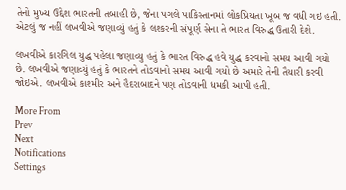તેનો મુખ્ય ઉદ્દેશ ભારતની તબાહી છે, જેના પગલે પાકિસ્તાનમાં લોકપ્રિયતા ખૂબ જ વધી ગઇ હતી. એટલું જ નહીં લખવીએ જણાવ્યું હતું કે લશ્કરની સંપૂર્ણ સેના તે ભારત વિરુદ્ધ ઉતારી દેશે.

લખવીએ કારગિલ યુદ્ધ પહેલા જણાવ્યુ હતું કે ભારત વિરુદ્ધ હવે યુદ્ધ કરવાનો સમય આવી ગયો છે. લખવીએ જણાવ્યું હતું કે ભારતને તોડવાનો સમય આવી ગયો છે અમારે તેની તૈયારી કરવી જોઇએ. લખવીએ કાશ્મીર અને હૈદરાબાદને પણ તોડવાની ધમકી આપી હતી.

More From
Prev
Next
Notifications
Settings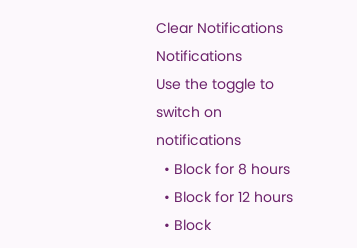Clear Notifications
Notifications
Use the toggle to switch on notifications
  • Block for 8 hours
  • Block for 12 hours
  • Block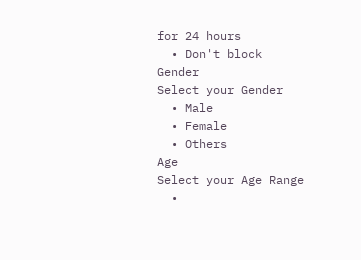for 24 hours
  • Don't block
Gender
Select your Gender
  • Male
  • Female
  • Others
Age
Select your Age Range
  •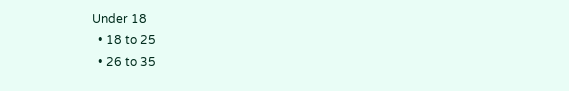Under 18
  • 18 to 25
  • 26 to 35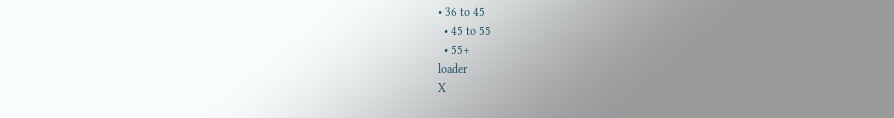• 36 to 45
  • 45 to 55
  • 55+
loader
X